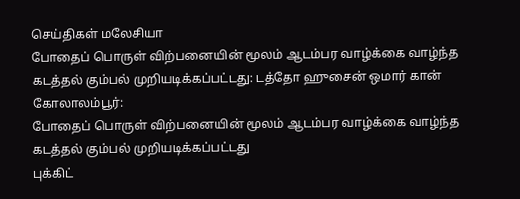செய்திகள் மலேசியா
போதைப் பொருள் விற்பனையின் மூலம் ஆடம்பர வாழ்க்கை வாழ்ந்த கடத்தல் கும்பல் முறியடிக்கப்பட்டது: டத்தோ ஹுசைன் ஒமார் கான்
கோலாலம்பூர்:
போதைப் பொருள் விற்பனையின் மூலம் ஆடம்பர வாழ்க்கை வாழ்ந்த கடத்தல் கும்பல் முறியடிக்கப்பட்டது
புக்கிட்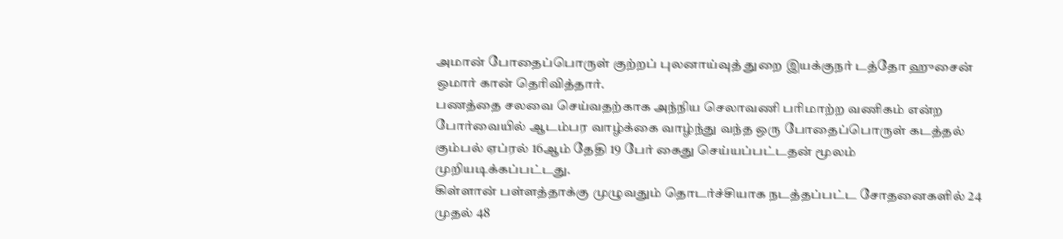அமான் போதைப்பொருள் குற்றப் புலனாய்வுத் துறை இயக்குநர் டத்தோ ஹுசைன் ஒமார் கான் தெரிவித்தார்.
பணத்தை சலவை செய்வதற்காக அந்நிய செலாவணி பரிமாற்ற வணிகம் என்ற போர்வையில் ஆடம்பர வாழ்க்கை வாழ்ந்து வந்த ஒரு போதைப்பொருள் கடத்தல் கும்பல் ஏப்ரல் 16ஆம் தேதி 19 பேர் கைது செய்யப்பட்டதன் மூலம் முறியடிக்கப்பட்டது.
கிள்ளான் பள்ளத்தாக்கு முழுவதும் தொடர்ச்சியாக நடத்தப்பட்ட சோதனைகளில் 24 முதல் 48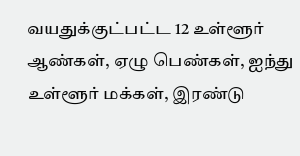வயதுக்குட்பட்ட 12 உள்ளூர் ஆண்கள், ஏழு பெண்கள், ஐந்து உள்ளூர் மக்கள், இரண்டு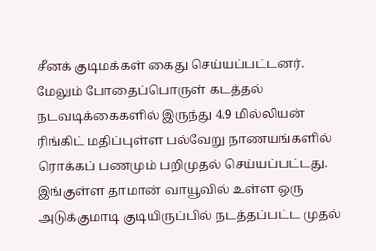சீனக் குடிமக்கள் கைது செய்யப்பட்டனர்.
மேலும் போதைப்பொருள் கடத்தல் நடவடிக்கைகளில் இருந்து 4.9 மில்லியன் ரிங்கிட் மதிப்புள்ள பல்வேறு நாணயங்களில் ரொக்கப் பணமும் பறிமுதல் செய்யப்பட்டது.
இங்குள்ள தாமான் வாயூவில் உள்ள ஒரு அடுக்குமாடி குடியிருப்பில் நடத்தப்பட்ட முதல்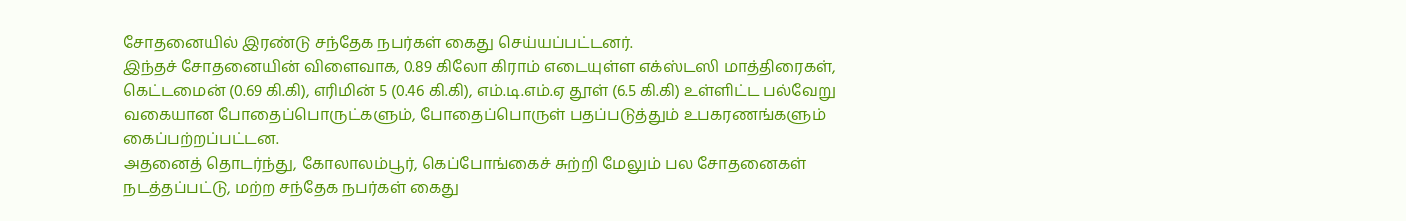சோதனையில் இரண்டு சந்தேக நபர்கள் கைது செய்யப்பட்டனர்.
இந்தச் சோதனையின் விளைவாக, 0.89 கிலோ கிராம் எடையுள்ள எக்ஸ்டஸி மாத்திரைகள், கெட்டமைன் (0.69 கி.கி), எரிமின் 5 (0.46 கி.கி), எம்.டி.எம்.ஏ தூள் (6.5 கி.கி) உள்ளிட்ட பல்வேறு வகையான போதைப்பொருட்களும், போதைப்பொருள் பதப்படுத்தும் உபகரணங்களும் கைப்பற்றப்பட்டன.
அதனைத் தொடர்ந்து, கோலாலம்பூர், கெப்போங்கைச் சுற்றி மேலும் பல சோதனைகள் நடத்தப்பட்டு, மற்ற சந்தேக நபர்கள் கைது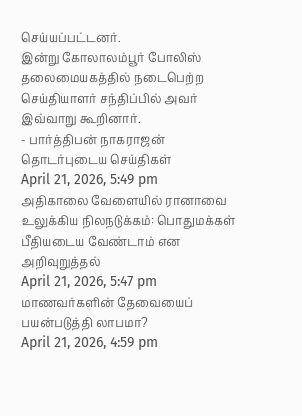செய்யப்பட்டனர்.
இன்று கோலாலம்பூர் போலிஸ் தலைமையகத்தில் நடைபெற்ற செய்தியாளர் சந்திப்பில் அவர் இவ்வாறு கூறினார்.
- பார்த்திபன் நாகராஜன்
தொடர்புடைய செய்திகள்
April 21, 2026, 5:49 pm
அதிகாலை வேளையில் ரானாவை உலுக்கிய நிலநடுக்கம்: பொதுமக்கள் பீதியடைய வேண்டாம் என அறிவுறுத்தல்
April 21, 2026, 5:47 pm
மாணவர்களின் தேவையைப் பயன்படுத்தி லாபமா?
April 21, 2026, 4:59 pm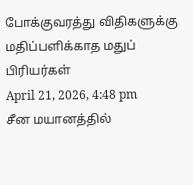போக்குவரத்து விதிகளுக்கு மதிப்பளிக்காத மதுப் பிரியர்கள்
April 21, 2026, 4:48 pm
சீன மயானத்தில்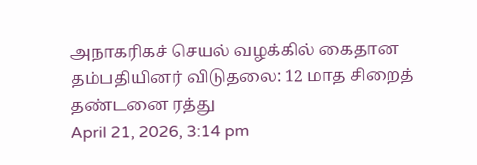அநாகரிகச் செயல் வழக்கில் கைதான தம்பதியினர் விடுதலை: 12 மாத சிறைத் தண்டனை ரத்து
April 21, 2026, 3:14 pm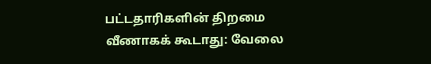பட்டதாரிகளின் திறமை வீணாகக் கூடாது: வேலை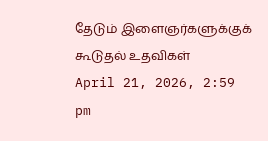தேடும் இளைஞர்களுக்குக் கூடுதல் உதவிகள்
April 21, 2026, 2:59 pm